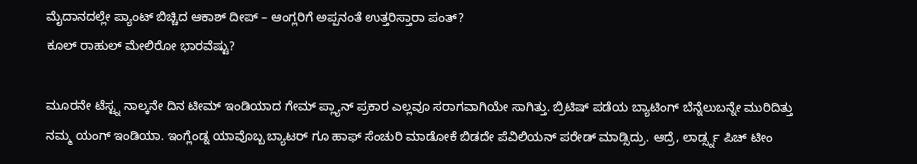ಮೈದಾನದಲ್ಲೇ ಪ್ಯಾಂಟ್ ಬಿಚ್ಚಿದ ಆಕಾಶ್ ದೀಪ್ – ಆಂಗ್ಲರಿಗೆ ಅಪ್ಪನಂತೆ ಉತ್ತರಿಸ್ತಾರಾ ಪಂತ್?
ಕೂಲ್ ರಾಹುಲ್ ಮೇಲಿರೋ ಭಾರವೆಷ್ಟು?

ಮೂರನೇ ಟೆಸ್ಟ್ನ ನಾಲ್ಕನೇ ದಿನ ಟೀಮ್ ಇಂಡಿಯಾದ ಗೇಮ್ ಪ್ಲ್ಯಾನ್ ಪ್ರಕಾರ ಎಲ್ಲವೂ ಸರಾಗವಾಗಿಯೇ ಸಾಗಿತ್ತು. ಬ್ರಿಟಿಷ್ ಪಡೆಯ ಬ್ಯಾಟಿಂಗ್ ಬೆನ್ನೆಲುಬನ್ನೇ ಮುರಿದಿತ್ತು ನಮ್ಮ ಯಂಗ್ ಇಂಡಿಯಾ. ಇಂಗ್ಲೆಂಡ್ನ ಯಾವೊಬ್ಬ ಬ್ಯಾಟರ್ ಗೂ ಹಾಫ್ ಸೆಂಚುರಿ ಮಾಡೋಕೆ ಬಿಡದೇ ಪೆವಿಲಿಯನ್ ಪರೇಡ್ ಮಾಡ್ಸಿದ್ರು. ಆದ್ರೆ, ಲಾರ್ಡ್ಸ್ನ ಪಿಚ್ ಟೀಂ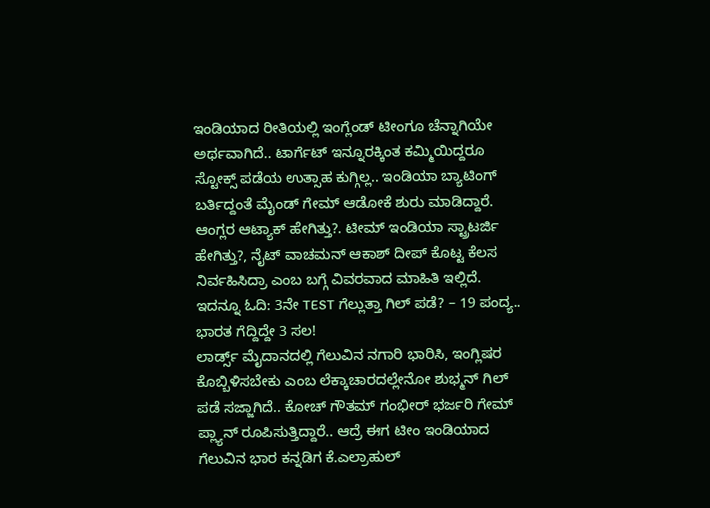ಇಂಡಿಯಾದ ರೀತಿಯಲ್ಲಿ ಇಂಗ್ಲೆಂಡ್ ಟೀಂಗೂ ಚೆನ್ನಾಗಿಯೇ ಅರ್ಥವಾಗಿದೆ.. ಟಾರ್ಗೆಟ್ ಇನ್ನೂರಕ್ಕಿಂತ ಕಮ್ಮಿಯಿದ್ದರೂ ಸ್ಟೋಕ್ಸ್ ಪಡೆಯ ಉತ್ಸಾಹ ಕುಗ್ಗಿಲ್ಲ.. ಇಂಡಿಯಾ ಬ್ಯಾಟಿಂಗ್ ಬರ್ತಿದ್ದಂತೆ ಮೈಂಡ್ ಗೇಮ್ ಆಡೋಕೆ ಶುರು ಮಾಡಿದ್ದಾರೆ. ಆಂಗ್ಲರ ಆಟ್ಯಾಕ್ ಹೇಗಿತ್ತು?. ಟೀಮ್ ಇಂಡಿಯಾ ಸ್ಟ್ರಾಟರ್ಜಿ ಹೇಗಿತ್ತು?, ನೈಟ್ ವಾಚಮನ್ ಆಕಾಶ್ ದೀಪ್ ಕೊಟ್ಟ ಕೆಲಸ ನಿರ್ವಹಿಸಿದ್ರಾ ಎಂಬ ಬಗ್ಗೆ ವಿವರವಾದ ಮಾಹಿತಿ ಇಲ್ಲಿದೆ.
ಇದನ್ನೂ ಓದಿ: 3ನೇ TEST ಗೆಲ್ಲುತ್ತಾ ಗಿಲ್ ಪಡೆ? – 19 ಪಂದ್ಯ.. ಭಾರತ ಗೆದ್ದಿದ್ದೇ 3 ಸಲ!
ಲಾರ್ಡ್ಸ್ ಮೈದಾನದಲ್ಲಿ ಗೆಲುವಿನ ನಗಾರಿ ಭಾರಿಸಿ, ಇಂಗ್ಲಿಷರ ಕೊಬ್ಬಿಳಿಸಬೇಕು ಎಂಬ ಲೆಕ್ಕಾಚಾರದಲ್ಲೇನೋ ಶುಭ್ಮನ್ ಗಿಲ್ ಪಡೆ ಸಜ್ಜಾಗಿದೆ.. ಕೋಚ್ ಗೌತಮ್ ಗಂಭೀರ್ ಭರ್ಜರಿ ಗೇಮ್ ಪ್ಲ್ಯಾನ್ ರೂಪಿಸುತ್ತಿದ್ದಾರೆ.. ಆದ್ರೆ ಈಗ ಟೀಂ ಇಂಡಿಯಾದ ಗೆಲುವಿನ ಭಾರ ಕನ್ನಡಿಗ ಕೆ.ಎಲ್ರಾಹುಲ್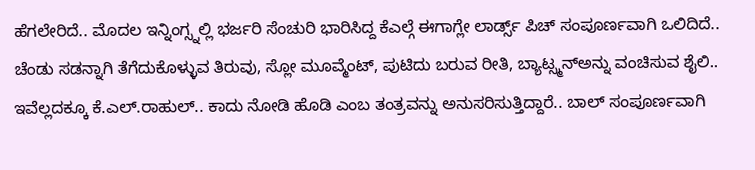ಹೆಗಲೇರಿದೆ.. ಮೊದಲ ಇನ್ನಿಂಗ್ಸ್ನಲ್ಲಿ ಭರ್ಜರಿ ಸೆಂಚುರಿ ಭಾರಿಸಿದ್ದ ಕೆಎಲ್ಗೆ ಈಗಾಗ್ಲೇ ಲಾರ್ಡ್ಸ್ ಪಿಚ್ ಸಂಪೂರ್ಣವಾಗಿ ಒಲಿದಿದೆ.. ಚೆಂಡು ಸಡನ್ನಾಗಿ ತೆಗೆದುಕೊಳ್ಳುವ ತಿರುವು, ಸ್ಲೋ ಮೂವ್ಮೆಂಟ್, ಪುಟಿದು ಬರುವ ರೀತಿ, ಬ್ಯಾಟ್ಸ್ಮನ್ಅನ್ನು ವಂಚಿಸುವ ಶೈಲಿ.. ಇವೆಲ್ಲದಕ್ಕೂ ಕೆ.ಎಲ್.ರಾಹುಲ್.. ಕಾದು ನೋಡಿ ಹೊಡಿ ಎಂಬ ತಂತ್ರವನ್ನು ಅನುಸರಿಸುತ್ತಿದ್ದಾರೆ.. ಬಾಲ್ ಸಂಪೂರ್ಣವಾಗಿ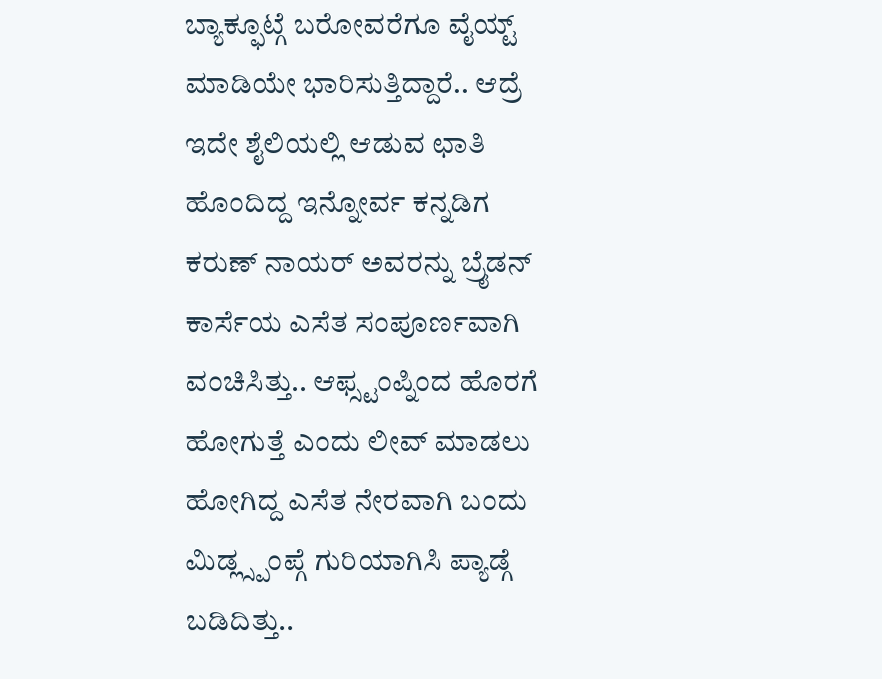ಬ್ಯಾಕ್ಫೂಟ್ಗೆ ಬರೋವರೆಗೂ ವೈಯ್ಟ್ ಮಾಡಿಯೇ ಭಾರಿಸುತ್ತಿದ್ದಾರೆ.. ಆದ್ರೆ ಇದೇ ಶೈಲಿಯಲ್ಲಿ ಆಡುವ ಛಾತಿ ಹೊಂದಿದ್ದ ಇನ್ನೋರ್ವ ಕನ್ನಡಿಗ ಕರುಣ್ ನಾಯರ್ ಅವರನ್ನು ಬ್ರೈಡನ್ ಕಾರ್ಸೆಯ ಎಸೆತ ಸಂಪೂರ್ಣವಾಗಿ ವಂಚಿಸಿತ್ತು.. ಆಫ್ಸ್ಟಂಪ್ನಿಂದ ಹೊರಗೆ ಹೋಗುತ್ತೆ ಎಂದು ಲೀವ್ ಮಾಡಲು ಹೋಗಿದ್ದ ಎಸೆತ ನೇರವಾಗಿ ಬಂದು ಮಿಡ್ಲ್ಸ್ಪಂಪ್ಗೆ ಗುರಿಯಾಗಿಸಿ ಪ್ಯಾಡ್ಗೆ ಬಡಿದಿತ್ತು..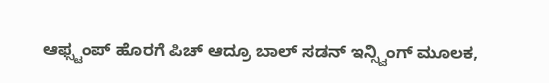ಆಫ್ಸ್ಟಂಪ್ ಹೊರಗೆ ಪಿಚ್ ಆದ್ರೂ ಬಾಲ್ ಸಡನ್ ಇನ್ಸ್ವಿಂಗ್ ಮೂಲಕ,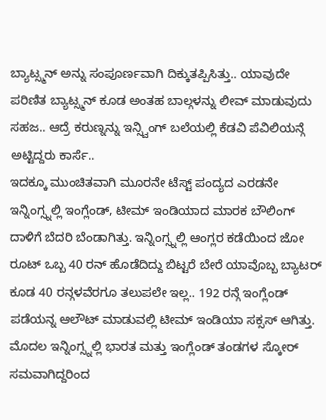ಬ್ಯಾಟ್ಸ್ಮನ್ ಅನ್ನು ಸಂಪೂರ್ಣವಾಗಿ ದಿಕ್ಕುತಪ್ಪಿಸಿತ್ತು.. ಯಾವುದೇ ಪರಿಣಿತ ಬ್ಯಾಟ್ಸ್ಮನ್ ಕೂಡ ಅಂತಹ ಬಾಲ್ಗಳನ್ನು ಲೀವ್ ಮಾಡುವುದು ಸಹಜ.. ಆದ್ರೆ ಕರುಣ್ನನ್ನು ಇನ್ಸ್ವಿಂಗ್ ಬಲೆಯಲ್ಲಿ ಕೆಡವಿ ಪೆವಿಲಿಯನ್ಗೆ ಅಟ್ಟಿದ್ದರು ಕಾರ್ಸೆ..
ಇದಕ್ಕೂ ಮುಂಚಿತವಾಗಿ ಮೂರನೇ ಟೆಸ್ಟ್ ಪಂದ್ಯದ ಎರಡನೇ ಇನ್ನಿಂಗ್ಸ್ನಲ್ಲಿ ಇಂಗ್ಲೆಂಡ್, ಟೀಮ್ ಇಂಡಿಯಾದ ಮಾರಕ ಬೌಲಿಂಗ್ ದಾಳಿಗೆ ಬೆದರಿ ಬೆಂಡಾಗಿತ್ತು. ಇನ್ನಿಂಗ್ಸ್ನಲ್ಲಿ ಆಂಗ್ಲರ ಕಡೆಯಿಂದ ಜೋ ರೂಟ್ ಒಬ್ಬ 40 ರನ್ ಹೊಡೆದಿದ್ದು ಬಿಟ್ಟರೆ ಬೇರೆ ಯಾವೊಬ್ಬ ಬ್ಯಾಟರ್ ಕೂಡ 40 ರನ್ಗಳವೆರಗೂ ತಲುಪಲೇ ಇಲ್ಲ.. 192 ರನ್ಗೆ ಇಂಗ್ಲೆಂಡ್ ಪಡೆಯನ್ನ ಆಲೌಟ್ ಮಾಡುವಲ್ಲಿ ಟೀಮ್ ಇಂಡಿಯಾ ಸಕ್ಸಸ್ ಆಗಿತ್ತು. ಮೊದಲ ಇನ್ನಿಂಗ್ಸ್ನಲ್ಲಿ ಭಾರತ ಮತ್ತು ಇಂಗ್ಲೆಂಡ್ ತಂಡಗಳ ಸ್ಕೋರ್ ಸಮವಾಗಿದ್ದರಿಂದ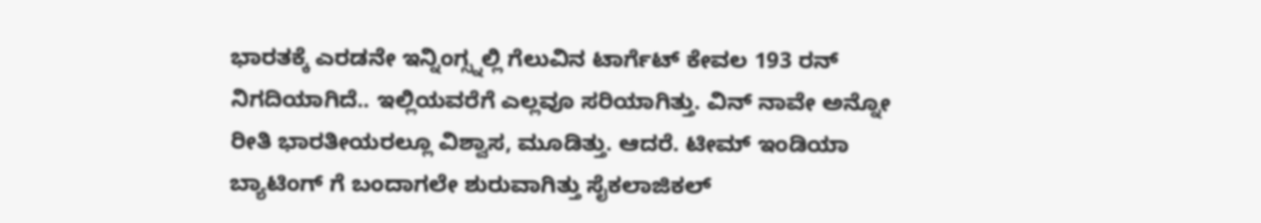ಭಾರತಕ್ಕೆ ಎರಡನೇ ಇನ್ನಿಂಗ್ಸ್ನಲ್ಲಿ ಗೆಲುವಿನ ಟಾರ್ಗೆಟ್ ಕೇವಲ 193 ರನ್ ನಿಗದಿಯಾಗಿದೆ.. ಇಲ್ಲಿಯವರೆಗೆ ಎಲ್ಲವೂ ಸರಿಯಾಗಿತ್ತು. ವಿನ್ ನಾವೇ ಅನ್ನೋ ರೀತಿ ಭಾರತೀಯರಲ್ಲೂ ವಿಶ್ವಾಸ, ಮೂಡಿತ್ತು. ಆದರೆ. ಟೀಮ್ ಇಂಡಿಯಾ ಬ್ಯಾಟಿಂಗ್ ಗೆ ಬಂದಾಗಲೇ ಶುರುವಾಗಿತ್ತು ಸೈಕಲಾಜಿಕಲ್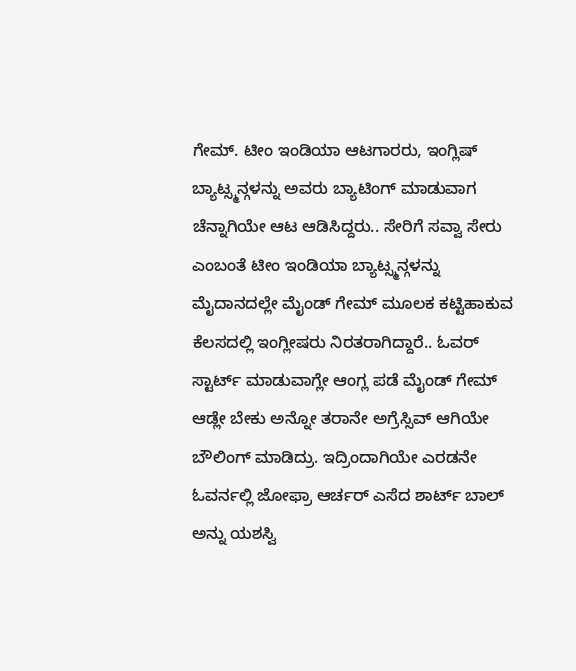ಗೇಮ್. ಟೀಂ ಇಂಡಿಯಾ ಆಟಗಾರರು, ಇಂಗ್ಲಿಷ್ ಬ್ಯಾಟ್ಸ್ಮನ್ಗಳನ್ನು ಅವರು ಬ್ಯಾಟಿಂಗ್ ಮಾಡುವಾಗ ಚೆನ್ನಾಗಿಯೇ ಆಟ ಆಡಿಸಿದ್ದರು.. ಸೇರಿಗೆ ಸವ್ವಾ ಸೇರು ಎಂಬಂತೆ ಟೀಂ ಇಂಡಿಯಾ ಬ್ಯಾಟ್ಸ್ಮನ್ಗಳನ್ನು ಮೈದಾನದಲ್ಲೇ ಮೈಂಡ್ ಗೇಮ್ ಮೂಲಕ ಕಟ್ಟಿಹಾಕುವ ಕೆಲಸದಲ್ಲಿ ಇಂಗ್ಲೀಷರು ನಿರತರಾಗಿದ್ದಾರೆ.. ಓವರ್ ಸ್ಟಾರ್ಟ್ ಮಾಡುವಾಗ್ಲೇ ಆಂಗ್ಲ ಪಡೆ ಮೈಂಡ್ ಗೇಮ್ ಆಡ್ಲೇ ಬೇಕು ಅನ್ನೋ ತರಾನೇ ಅಗ್ರೆಸ್ಸಿವ್ ಆಗಿಯೇ ಬೌಲಿಂಗ್ ಮಾಡಿದ್ರು. ಇದ್ರಿಂದಾಗಿಯೇ ಎರಡನೇ ಓವರ್ನಲ್ಲಿ ಜೋಫ್ರಾ ಆರ್ಚರ್ ಎಸೆದ ಶಾರ್ಟ್ ಬಾಲ್ ಅನ್ನು ಯಶಸ್ವಿ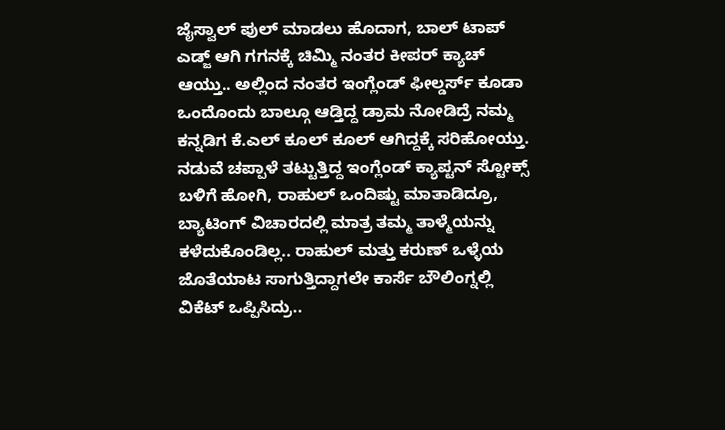ಜೈಸ್ವಾಲ್ ಪುಲ್ ಮಾಡಲು ಹೊದಾಗ, ಬಾಲ್ ಟಾಪ್ ಎಡ್ಜ್ ಆಗಿ ಗಗನಕ್ಕೆ ಚಿಮ್ಮಿ ನಂತರ ಕೀಪರ್ ಕ್ಯಾಚ್ ಆಯ್ತು.. ಅಲ್ಲಿಂದ ನಂತರ ಇಂಗ್ಲೆಂಡ್ ಫೀಲ್ಡರ್ಸ್ ಕೂಡಾ ಒಂದೊಂದು ಬಾಲ್ಗೂ ಆಡ್ತಿದ್ದ ಡ್ರಾಮ ನೋಡಿದ್ರೆ ನಮ್ಮ ಕನ್ನಡಿಗ ಕೆ.ಎಲ್ ಕೂಲ್ ಕೂಲ್ ಆಗಿದ್ದಕ್ಕೆ ಸರಿಹೋಯ್ತು. ನಡುವೆ ಚಪ್ಪಾಳೆ ತಟ್ಟುತ್ತಿದ್ದ ಇಂಗ್ಲೆಂಡ್ ಕ್ಯಾಪ್ಟನ್ ಸ್ಟೋಕ್ಸ್ ಬಳಿಗೆ ಹೋಗಿ, ರಾಹುಲ್ ಒಂದಿಷ್ಟು ಮಾತಾಡಿದ್ರೂ, ಬ್ಯಾಟಿಂಗ್ ವಿಚಾರದಲ್ಲಿ ಮಾತ್ರ ತಮ್ಮ ತಾಳ್ಮೆಯನ್ನು ಕಳೆದುಕೊಂಡಿಲ್ಲ.. ರಾಹುಲ್ ಮತ್ತು ಕರುಣ್ ಒಳ್ಳೆಯ ಜೊತೆಯಾಟ ಸಾಗುತ್ತಿದ್ದಾಗಲೇ ಕಾರ್ಸೆ ಬೌಲಿಂಗ್ನಲ್ಲಿ ವಿಕೆಟ್ ಒಪ್ಪಿಸಿದ್ರು..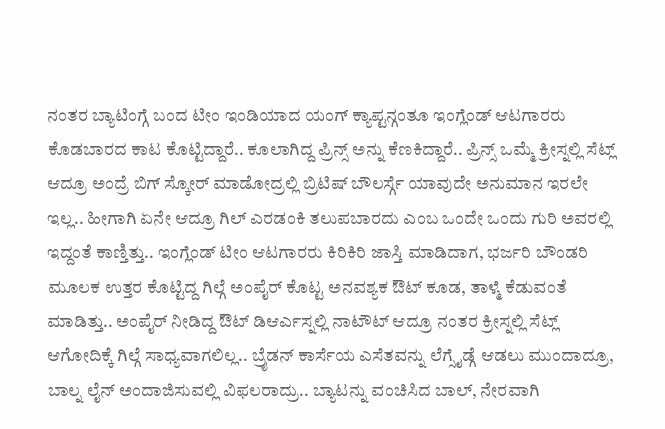ನಂತರ ಬ್ಯಾಟಿಂಗ್ಗೆ ಬಂದ ಟೀಂ ಇಂಡಿಯಾದ ಯಂಗ್ ಕ್ಯಾಪ್ಟನ್ಗಂತೂ ಇಂಗ್ಲೆಂಡ್ ಆಟಗಾರರು ಕೊಡಬಾರದ ಕಾಟ ಕೊಟ್ಟಿದ್ದಾರೆ.. ಕೂಲಾಗಿದ್ದ ಪ್ರಿನ್ಸ್ ಅನ್ನು ಕೆಣಕಿದ್ದಾರೆ.. ಪ್ರಿನ್ಸ್ ಒಮ್ಮೆ ಕ್ರೀಸ್ನಲ್ಲಿ ಸೆಟ್ಲ್ ಆದ್ರೂ ಅಂದ್ರೆ ಬಿಗ್ ಸ್ಕೋರ್ ಮಾಡೋದ್ರಲ್ಲಿ ಬ್ರಿಟಿಷ್ ಬೌಲರ್ಸ್ಗೆ ಯಾವುದೇ ಅನುಮಾನ ಇರಲೇ ಇಲ್ಲ.. ಹೀಗಾಗಿ ಏನೇ ಆದ್ರೂ ಗಿಲ್ ಎರಡಂಕಿ ತಲುಪಬಾರದು ಎಂಬ ಒಂದೇ ಒಂದು ಗುರಿ ಅವರಲ್ಲಿ ಇದ್ದಂತೆ ಕಾಣ್ತಿತ್ತು.. ಇಂಗ್ಲೆಂಡ್ ಟೀಂ ಆಟಗಾರರು ಕಿರಿಕಿರಿ ಜಾಸ್ತಿ ಮಾಡಿದಾಗ, ಭರ್ಜರಿ ಬೌಂಡರಿ ಮೂಲಕ ಉತ್ತರ ಕೊಟ್ಟಿದ್ದ ಗಿಲ್ಗೆ ಅಂಪೈರ್ ಕೊಟ್ಟ ಅನವಶ್ಯಕ ಔಟ್ ಕೂಡ, ತಾಳ್ಮೆ ಕೆಡುವಂತೆ ಮಾಡಿತ್ತು.. ಅಂಪೈರ್ ನೀಡಿದ್ದ ಔಟ್ ಡಿಆರ್ಎಸ್ನಲ್ಲಿ ನಾಟೌಟ್ ಆದ್ರೂ ನಂತರ ಕ್ರೀಸ್ನಲ್ಲಿ ಸೆಟ್ಲ್ ಆಗೋದಿಕ್ಕೆ ಗಿಲ್ಗೆ ಸಾಧ್ಯವಾಗಲಿಲ್ಲ.. ಬ್ರೈಡನ್ ಕಾರ್ಸೆಯ ಎಸೆತವನ್ನು ಲೆಗ್ಸೈಡ್ಗೆ ಆಡಲು ಮುಂದಾದ್ರೂ, ಬಾಲ್ನ ಲೈನ್ ಅಂದಾಜಿಸುವಲ್ಲಿ ವಿಫಲರಾದ್ರು.. ಬ್ಯಾಟನ್ನು ವಂಚಿಸಿದ ಬಾಲ್, ನೇರವಾಗಿ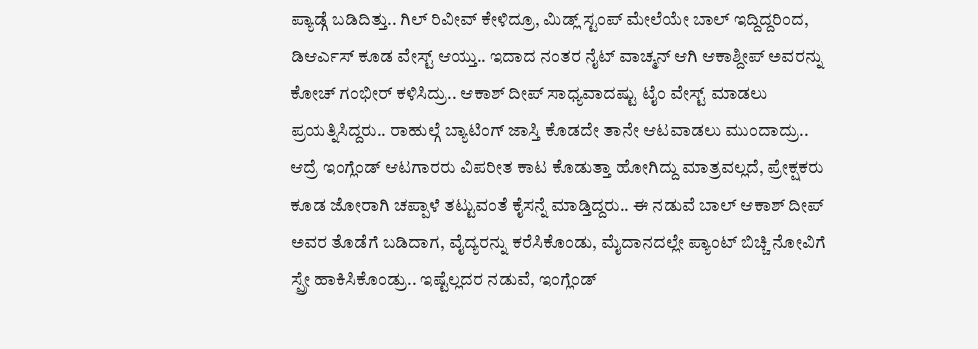ಪ್ಯಾಡ್ಗೆ ಬಡಿದಿತ್ತು.. ಗಿಲ್ ರಿವೀವ್ ಕೇಳಿದ್ರೂ, ಮಿಡ್ಲ್ ಸ್ಟಂಪ್ ಮೇಲೆಯೇ ಬಾಲ್ ಇದ್ದಿದ್ದರಿಂದ, ಡಿಆರ್ಎಸ್ ಕೂಡ ವೇಸ್ಟ್ ಆಯ್ತು.. ಇದಾದ ನಂತರ ನೈಟ್ ವಾಚ್ಮನ್ ಆಗಿ ಆಕಾಶ್ದೀಪ್ ಅವರನ್ನು ಕೋಚ್ ಗಂಭೀರ್ ಕಳಿಸಿದ್ರು.. ಆಕಾಶ್ ದೀಪ್ ಸಾಧ್ಯವಾದಷ್ಟು ಟೈಂ ವೇಸ್ಟ್ ಮಾಡಲು ಪ್ರಯತ್ನಿಸಿದ್ದರು.. ರಾಹುಲ್ಗೆ ಬ್ಯಾಟಿಂಗ್ ಜಾಸ್ತಿ ಕೊಡದೇ ತಾನೇ ಆಟವಾಡಲು ಮುಂದಾದ್ರು.. ಆದ್ರೆ ಇಂಗ್ಲೆಂಡ್ ಆಟಗಾರರು ವಿಪರೀತ ಕಾಟ ಕೊಡುತ್ತಾ ಹೋಗಿದ್ದು ಮಾತ್ರವಲ್ಲದೆ, ಪ್ರೇಕ್ಷಕರು ಕೂಡ ಜೋರಾಗಿ ಚಪ್ಪಾಳೆ ತಟ್ಟುವಂತೆ ಕೈಸನ್ನೆ ಮಾಡ್ತಿದ್ದರು.. ಈ ನಡುವೆ ಬಾಲ್ ಆಕಾಶ್ ದೀಪ್ ಅವರ ತೊಡೆಗೆ ಬಡಿದಾಗ, ವೈದ್ಯರನ್ನು ಕರೆಸಿಕೊಂಡು, ಮೈದಾನದಲ್ಲೇ ಪ್ಯಾಂಟ್ ಬಿಚ್ಚಿ ನೋವಿಗೆ ಸ್ಪ್ರೇ ಹಾಕಿಸಿಕೊಂಡ್ರು.. ಇಷ್ಟೆಲ್ಲದರ ನಡುವೆ, ಇಂಗ್ಲೆಂಡ್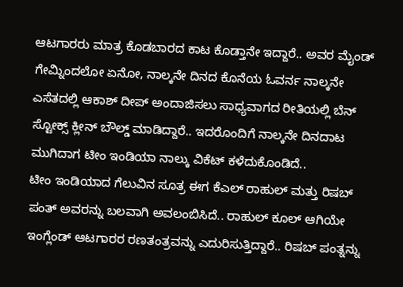ಆಟಗಾರರು ಮಾತ್ರ ಕೊಡಬಾರದ ಕಾಟ ಕೊಡ್ತಾನೇ ಇದ್ದಾರೆ.. ಅವರ ಮೈಂಡ್ ಗೇಮ್ನಿಂದಲೋ ಏನೋ, ನಾಲ್ಕನೇ ದಿನದ ಕೊನೆಯ ಓವರ್ನ ನಾಲ್ಕನೇ ಎಸೆತದಲ್ಲಿ ಆಕಾಶ್ ದೀಪ್ ಅಂದಾಜಿಸಲು ಸಾಧ್ಯವಾಗದ ರೀತಿಯಲ್ಲಿ ಬೆನ್ ಸ್ಟೋಕ್ಸ್ ಕ್ಲೀನ್ ಬೌಲ್ಡ್ ಮಾಡಿದ್ದಾರೆ.. ಇದರೊಂದಿಗೆ ನಾಲ್ಕನೇ ದಿನದಾಟ ಮುಗಿದಾಗ ಟೀಂ ಇಂಡಿಯಾ ನಾಲ್ಕು ವಿಕೆಟ್ ಕಳೆದುಕೊಂಡಿದೆ..
ಟೀಂ ಇಂಡಿಯಾದ ಗೆಲುವಿನ ಸೂತ್ರ ಈಗ ಕೆಎಲ್ ರಾಹುಲ್ ಮತ್ತು ರಿಷಬ್ ಪಂತ್ ಅವರನ್ನು ಬಲವಾಗಿ ಅವಲಂಬಿಸಿದೆ.. ರಾಹುಲ್ ಕೂಲ್ ಆಗಿಯೇ ಇಂಗ್ಲೆಂಡ್ ಆಟಗಾರರ ರಣತಂತ್ರವನ್ನು ಎದುರಿಸುತ್ತಿದ್ದಾರೆ.. ರಿಷಬ್ ಪಂತ್ನನ್ನು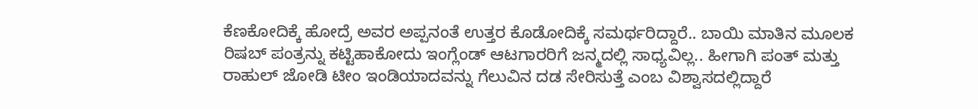ಕೆಣಕೋದಿಕ್ಕೆ ಹೋದ್ರೆ ಅವರ ಅಪ್ಪನಂತೆ ಉತ್ತರ ಕೊಡೋದಿಕ್ಕೆ ಸಮರ್ಥರಿದ್ದಾರೆ.. ಬಾಯಿ ಮಾತಿನ ಮೂಲಕ ರಿಷಬ್ ಪಂತ್ರನ್ನು ಕಟ್ಟಿಹಾಕೋದು ಇಂಗ್ಲೆಂಡ್ ಆಟಗಾರರಿಗೆ ಜನ್ಮದಲ್ಲಿ ಸಾಧ್ಯವಿಲ್ಲ.. ಹೀಗಾಗಿ ಪಂತ್ ಮತ್ತು ರಾಹುಲ್ ಜೋಡಿ ಟೀಂ ಇಂಡಿಯಾದವನ್ನು ಗೆಲುವಿನ ದಡ ಸೇರಿಸುತ್ತೆ ಎಂಬ ವಿಶ್ವಾಸದಲ್ಲಿದ್ದಾರೆ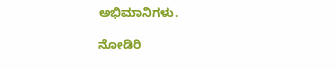ಅಭಿಮಾನಿಗಳು.

ನೋಡಿರಿ